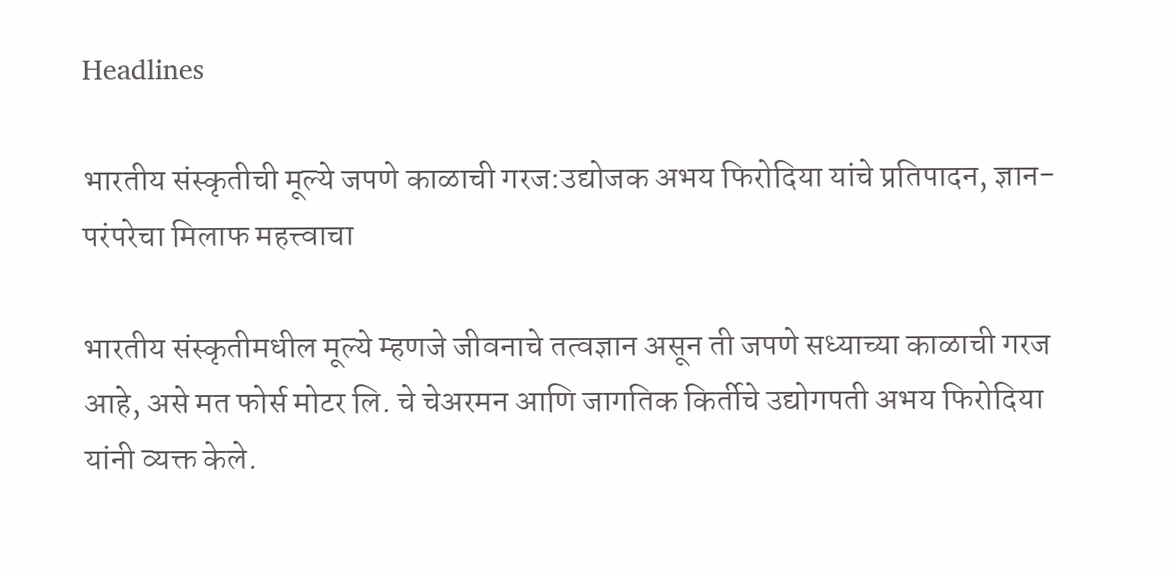Headlines

भारतीय संस्कृतीची मूल्ये जपणे काळाची गरज:उद्योजक अभय फिरोदिया यांचे प्रतिपादन, ज्ञान-परंपरेचा मिलाफ महत्त्वाचा

भारतीय संस्कृतीमधील मूल्ये म्हणजे जीवनाचे तत्वज्ञान असून ती जपणे सध्याच्या काळाची गरज आहे, असे मत फोर्स मोटर लि. चे चेअरमन आणि जागतिक किर्तीचे उद्योगपती अभय फिरोदिया यांनी व्यक्त केले.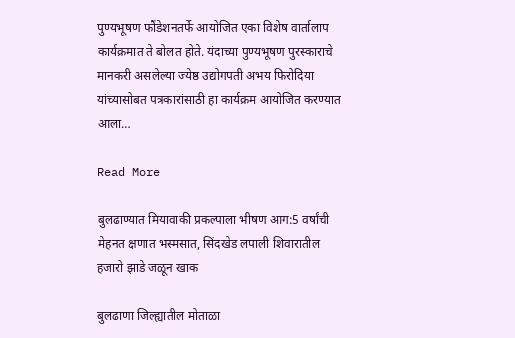पुण्यभूषण फौंडेशनतर्फे आयोजित एका विशेष वार्तालाप कार्यक्रमात ते बोलत होते. यंदाच्या पुण्यभूषण पुरस्काराचे मानकरी असलेल्या ज्येष्ठ उद्योगपती अभय फिरोदिया यांच्यासोबत पत्रकारांसाठी हा कार्यक्रम आयोजित करण्यात आला…

Read More

बुलढाण्यात मियावाकी प्रकल्पाला भीषण आग:5 वर्षांची मेहनत क्षणात भस्मसात, सिंदखेड लपाली शिवारातील हजारो झाडे जळून खाक

बुलढाणा जिल्ह्यातील मोताळा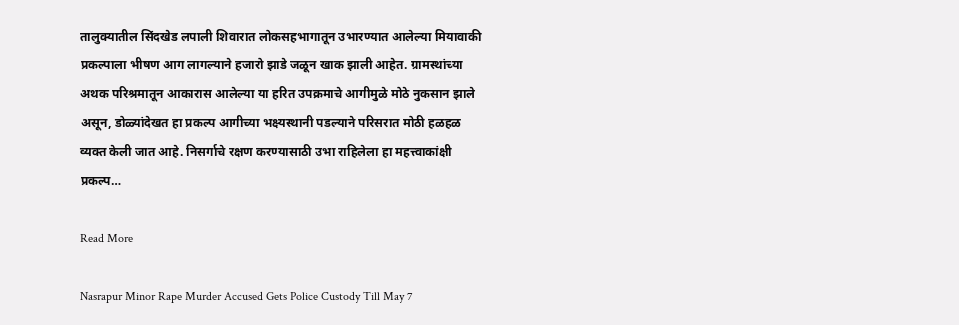तालुक्यातील सिंदखेड लपाली शिवारात लोकसहभागातून उभारण्यात आलेल्या मियावाकी प्रकल्पाला भीषण आग लागल्याने हजारो झाडे जळून खाक झाली आहेत. ग्रामस्थांच्या अथक परिश्रमातून आकारास आलेल्या या हरित उपक्रमाचे आगीमुळे मोठे नुकसान झाले असून, डोळ्यांदेखत हा प्रकल्प आगीच्या भक्ष्यस्थानी पडल्याने परिसरात मोठी हळहळ व्यक्त केली जात आहे. निसर्गाचे रक्षण करण्यासाठी उभा राहिलेला हा महत्त्वाकांक्षी प्रकल्प…

Read More

Nasrapur Minor Rape Murder Accused Gets Police Custody Till May 7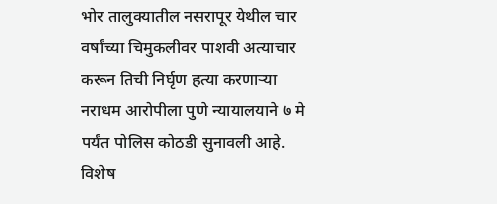भोर तालुक्यातील नसरापूर येथील चार वर्षांच्या चिमुकलीवर पाशवी अत्याचार करून तिची निर्घृण हत्या करणाऱ्या नराधम आरोपीला पुणे न्यायालयाने ७ मे पर्यंत पोलिस कोठडी सुनावली आहे. विशेष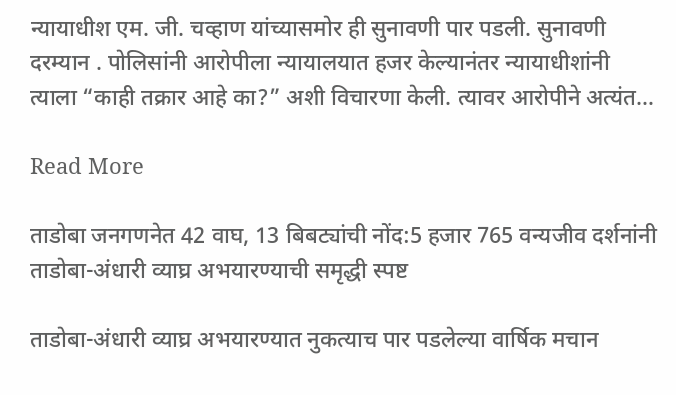न्यायाधीश एम. जी. चव्हाण यांच्यासमोर ही सुनावणी पार पडली. सुनावणी दरम्यान . पोलिसांनी आरोपीला न्यायालयात हजर केल्यानंतर न्यायाधीशांनी त्याला “काही तक्रार आहे का?” अशी विचारणा केली. त्यावर आरोपीने अत्यंत…

Read More

ताडोबा जनगणनेत 42 वाघ, 13 बिबट्यांची नोंद:5 हजार 765 वन्यजीव दर्शनांनी ताडोबा-अंधारी व्याघ्र अभयारण्याची समृद्धी स्पष्ट

ताडोबा-अंधारी व्याघ्र अभयारण्यात नुकत्याच पार पडलेल्या वार्षिक मचान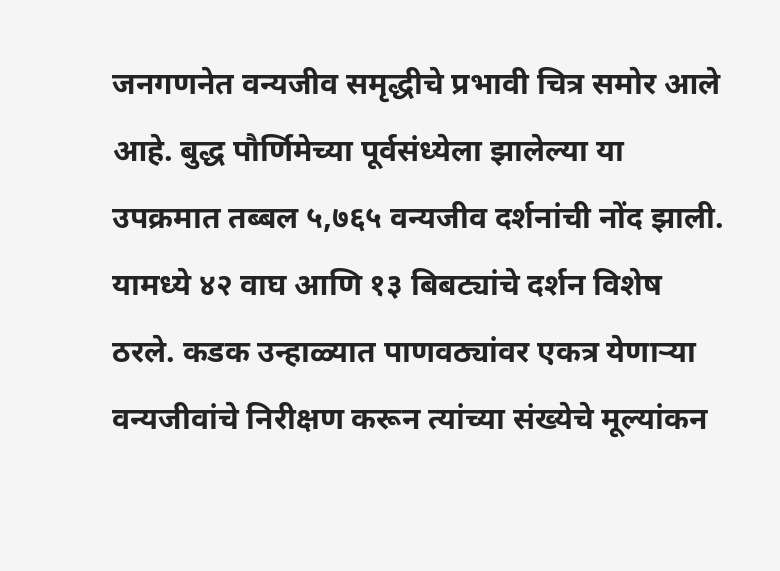जनगणनेत वन्यजीव समृद्धीचे प्रभावी चित्र समोर आले आहे. बुद्ध पौर्णिमेच्या पूर्वसंध्येला झालेल्या या उपक्रमात तब्बल ५,७६५ वन्यजीव दर्शनांची नोंद झाली. यामध्ये ४२ वाघ आणि १३ बिबट्यांचे दर्शन विशेष ठरले. कडक उन्हाळ्यात पाणवठ्यांवर एकत्र येणाऱ्या वन्यजीवांचे निरीक्षण करून त्यांच्या संख्येचे मूल्यांकन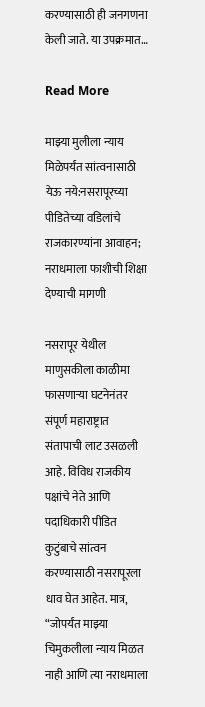करण्यासाठी ही जनगणना केली जाते. या उपक्रमात…

Read More

माझ्या मुलीला न्याय मिळेपर्यंत सांत्वनासाठी येऊ नये:नसरापूरच्या पीडितेच्या वडिलांचे राजकारण्यांना आवाहन; नराधमाला फाशीची शिक्षा देण्याची मागणी

नसरापूर येथील माणुसकीला काळीमा फासणाऱ्या घटनेनंतर संपूर्ण महाराष्ट्रात संतापाची लाट उसळली आहे. विविध राजकीय पक्षांचे नेते आणि पदाधिकारी पीडित कुटुंबाचे सांत्वन करण्यासाठी नसरापूरला धाव घेत आहेत. मात्र, “जोपर्यंत माझ्या चिमुकलीला न्याय मिळत नाही आणि त्या नराधमाला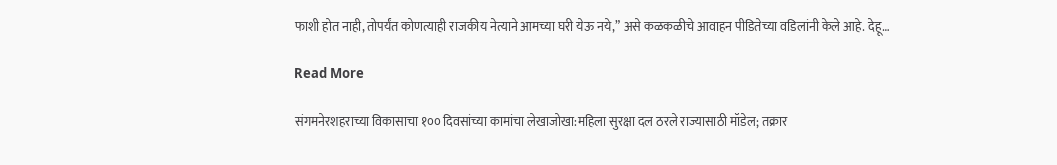फाशी होत नाही, तोपर्यंत कोणत्याही राजकीय नेत्याने आमच्या घरी येऊ नये,” असे कळकळीचे आवाहन पीडितेच्या वडिलांनी केले आहे. देहू…

Read More

संगमनेरशहराच्या विकासाचा १०० दिवसांच्या कामांचा लेखाजोखा:महिला सुरक्षा दल ठरले राज्यासाठी मॉडेल; तक्रार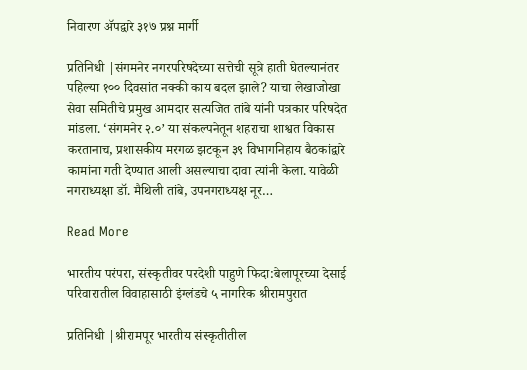निवारण ॲपद्वारे ३१७ प्रश्न मार्गी

प्रतिनिधी |संगमनेर नगरपरिषदेच्या सत्तेची सूत्रे हाती घेतल्यानंतर पहिल्या १०० दिवसांत नक्की काय बदल झाले? याचा लेखाजोखा सेवा समितीचे प्रमुख आमदार सत्यजित तांबे यांनी पत्रकार परिषदेत मांडला. ‘संगमनेर २.०’ या संकल्पनेतून शहराचा शाश्वत विकास करतानाच, प्रशासकीय मरगळ झटकून ३९ विभागनिहाय बैठकांद्वारे कामांना गती देण्यात आली असल्याचा दावा त्यांनी केला. यावेळी नगराध्यक्षा डॉ. मैथिली तांबे, उपनगराध्यक्ष नूर…

Read More

भारतीय परंपरा, संस्कृतीवर परदेशी पाहुणे फिदा:बेलापूरच्या देसाई परिवारातील विवाहासाठी इंग्लंडचे ५ नागरिक श्रीरामपुरात

प्रतिनिधी |श्रीरामपूर भारतीय संस्कृतीतील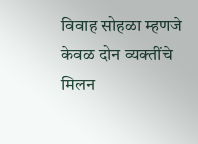विवाह सोहळा म्हणजे केवळ दोन व्यक्तींचे मिलन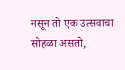नसून तो एक उत्सवाचा सोहळा असतो,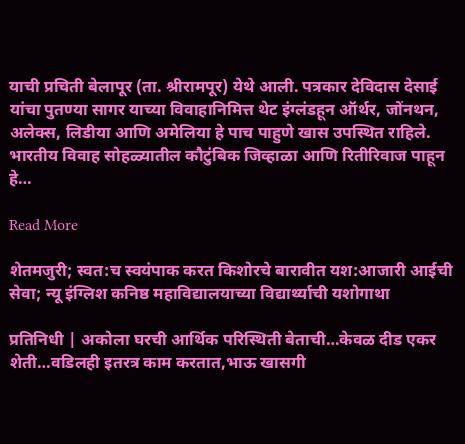याची प्रचिती बेलापूर (ता. श्रीरामपूर) येथे आली. पत्रकार देविदास देसाई यांचा पुतण्या सागर याच्या विवाहानिमित्त थेट इंग्लंडहून ऑर्थर, जोंनथन, अलेक्स, लिडीया आणि अमेलिया हे पाच पाहुणे खास उपस्थित राहिले. भारतीय विवाह सोहळ्यातील कौटुंबिक जिव्हाळा आणि रितीरिवाज पाहून हे…

Read More

शेतमजुरी; स्वत:च स्वयंपाक करत किशोरचे बारावीत यश:आजारी आईची सेवा; न्यू इंग्लिश कनिष्ठ महाविद्यालयाच्या विद्यार्थ्याची यशोगाथा

प्रतिनिधी | अकोला घरची आर्थिक परिस्थिती बेताची…केवळ दीड एकर शेती…वडिलही इतरत्र काम करतात,भाऊ खासगी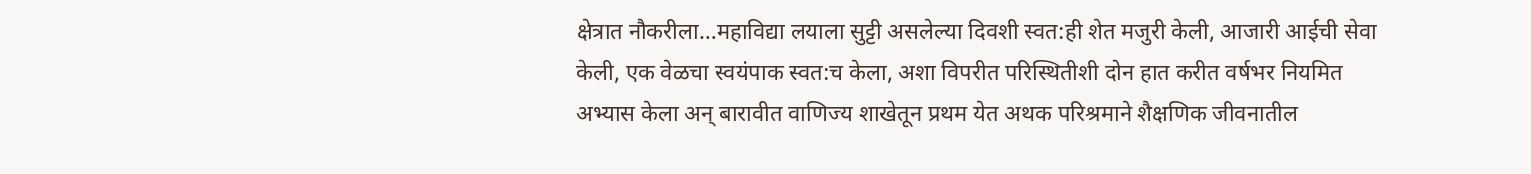क्षेत्रात नौकरीला…महाविद्या लयाला सुट्टी असलेल्या दिवशी स्वत:ही शेत मजुरी केली, आजारी आईची सेवा केली, एक वेळचा स्वयंपाक स्वत:च केला, अशा विपरीत परिस्थितीशी दोन हात करीत वर्षभर नियमित अभ्यास केला अन् बारावीत वाणिज्य शाखेतून प्रथम येत अथक परिश्रमाने शैक्षणिक जीवनातील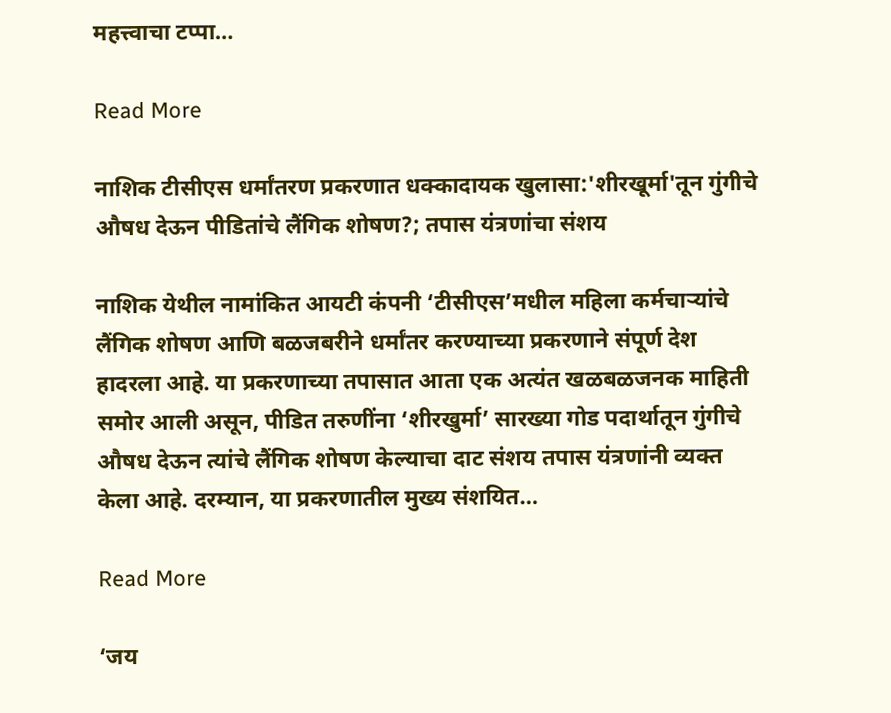महत्त्वाचा टप्पा…

Read More

नाशिक टीसीएस धर्मांतरण प्रकरणात धक्कादायक खुलासा:'शीरखूर्मा'तून गुंगीचे औषध देऊन पीडितांचे लैंगिक शोषण?; तपास यंत्रणांचा संशय

नाशिक येथील नामांकित आयटी कंपनी ‘टीसीएस’मधील महिला कर्मचाऱ्यांचे लैंगिक शोषण आणि बळजबरीने धर्मांतर करण्याच्या प्रकरणाने संपूर्ण देश हादरला आहे. या प्रकरणाच्या तपासात आता एक अत्यंत खळबळजनक माहिती समोर आली असून, पीडित तरुणींना ‘शीरखुर्मा’ सारख्या गोड पदार्थातून गुंगीचे औषध देऊन त्यांचे लैंगिक शोषण केल्याचा दाट संशय तपास यंत्रणांनी व्यक्त केला आहे. दरम्यान, या प्रकरणातील मुख्य संशयित…

Read More

‘जय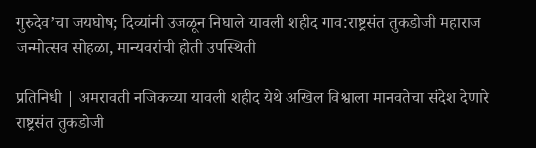गुरुदेव’चा जयघोष; दिव्यांनी उजळून निघाले यावली शहीद गाव:राष्ट्रसंत तुकडोजी महाराज जन्मोत्सव सोहळा, मान्यवरांची होती उपस्थिती

प्रतिनिधी | अमरावती नजिकच्या यावली शहीद येथे अखिल विश्वाला मानवतेचा संदेश देणारे राष्ट्रसंत तुकडोजी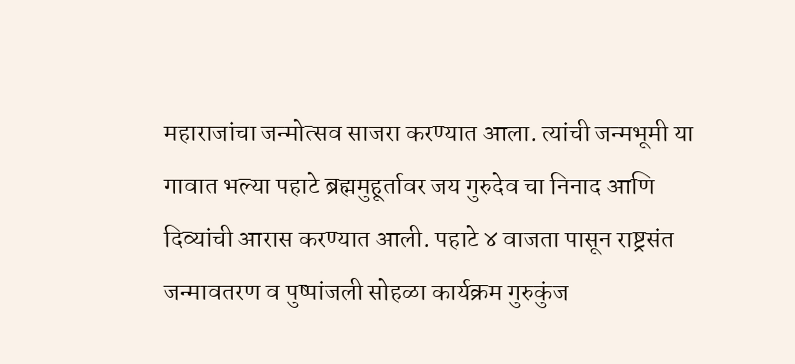महाराजांचा जन्मोत्सव साजरा करण्यात आला. त्यांची जन्मभूमी या गावात भल्या पहाटे ब्रह्ममुहूर्तावर जय गुरुदेव चा निनाद आणि दिव्यांची आरास करण्यात आली. पहाटे ४ वाजता पासून राष्ट्रसंत जन्मावतरण व पुष्पांजली सोहळा कार्यक्रम गुरुकुंज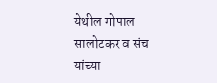येथील गोपाल सालोटकर व संच यांच्या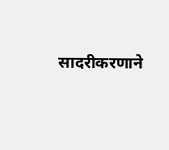सादरीकरणाने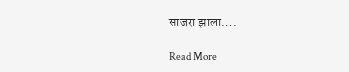साजरा झाला….

Read More